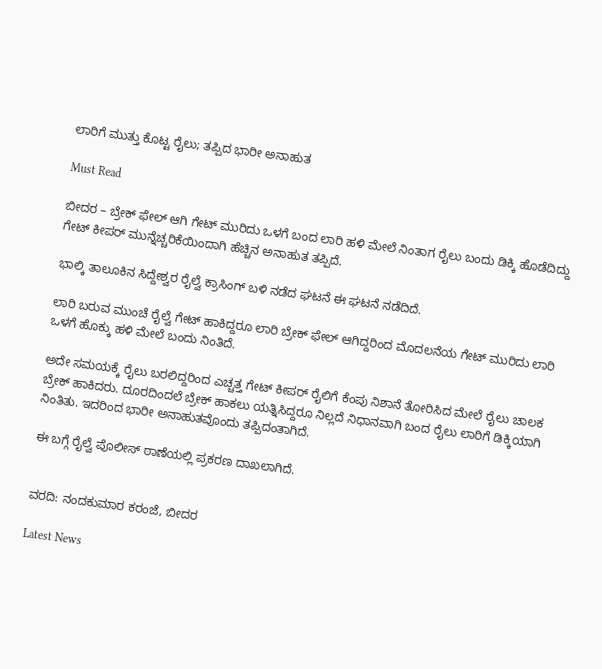ಲಾರಿಗೆ ಮುತ್ತು ಕೊಟ್ಟ ರೈಲು; ತಪ್ಪಿದ ಭಾರೀ ಅನಾಹುತ

Must Read

ಬೀದರ – ಬ್ರೇಕ್ ಫೇಲ್ ಆಗಿ ಗೇಟ್ ಮುರಿದು ಒಳಗೆ ಬಂದ ಲಾರಿ ಹಳಿ ಮೇಲೆ ನಿಂತಾಗ ರೈಲು ಬಂದು ಡಿಕ್ಕಿ ಹೊಡೆದಿದ್ದು ಗೇಟ್ ಕೀಪರ್ ಮುನ್ನೆಚ್ಚರಿಕೆಯಿಂದಾಗಿ ಹೆಚ್ಚಿನ ಅನಾಹುತ ತಪ್ಪಿದೆ.

ಭಾಲ್ಕಿ ತಾಲೂಕಿನ ಸಿದ್ದೇಶ್ವರ ರೈಲ್ವೆ ಕ್ರಾಸಿಂಗ್ ಬಳಿ ನಡೆದ ಘಟನೆ ಈ ಘಟನೆ ನಡೆದಿದೆ.

ಲಾರಿ ಬರುವ ಮುಂಚೆ ರೈಲ್ವೆ ಗೇಟ್ ಹಾಕಿದ್ದರೂ ಲಾರಿ ಬ್ರೇಕ್ ಫೇಲ್ ಆಗಿದ್ದರಿಂದ ಮೊದಲನೆಯ ಗೇಟ್ ಮುರಿದು ಲಾರಿ ಒಳಗೆ ಹೊಕ್ಕು ಹಳಿ ಮೇಲೆ ಬಂದು ನಿಂತಿದೆ.

ಅದೇ ಸಮಯಕ್ಕೆ ರೈಲು ಬರಲಿದ್ದರಿಂದ ಎಚ್ಚತ್ತ ಗೇಟ್ ಕೀಪರ್ ರೈಲಿಗೆ ಕೆಂಪು ನಿಶಾನೆ ತೋರಿಸಿದ ಮೇಲೆ ರೈಲು ಚಾಲಕ ಬ್ರೇಕ್ ಹಾಕಿದರು. ದೂರದಿಂದಲೆ ಬ್ರೇಕ್ ಹಾಕಲು ಯತ್ನಿಸಿದ್ದರೂ ನಿಲ್ಲದೆ ನಿಧಾನವಾಗಿ ಬಂದ ರೈಲು ಲಾರಿಗೆ ಡಿಕ್ಕಿಯಾಗಿ ನಿಂತಿತು. ಇದರಿಂದ ಭಾರೀ ಅನಾಹುತವೊಂದು ತಪ್ಪಿದಂತಾಗಿದೆ.

ಈ ಬಗ್ಗೆ ರೈಲ್ವೆ ಪೊಲೀಸ್ ಠಾಣೆಯಲ್ಲಿ ಪ್ರಕರಣ ದಾಖಲಾಗಿದೆ.


ವರದಿ: ನಂದಕುಮಾರ ಕರಂಜೆ, ಬೀದರ

Latest News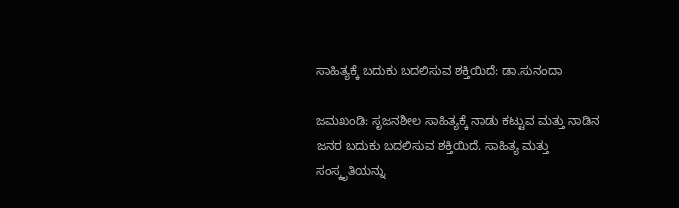ಸಾಹಿತ್ಯಕ್ಕೆ ಬದುಕು ಬದಲಿಸುವ ಶಕ್ತಿಯಿದೆ: ಡಾ.ಸುನಂದಾ

ಜಮಖಂಡಿ: ಸೃಜನಶೀಲ ಸಾಹಿತ್ಯಕ್ಕೆ ನಾಡು ಕಟ್ಟುವ ಮತ್ತು ನಾಡಿನ ಜನರ ಬದುಕು ಬದಲಿಸುವ ಶಕ್ತಿಯಿದೆ. ಸಾಹಿತ್ಯ ಮತ್ತು ಸಂಸ್ಕೃತಿಯನ್ನು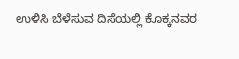ಉಳಿಸಿ ಬೆಳೆಸುವ ದಿಸೆಯಲ್ಲಿ ಕೊಕ್ಕನವರ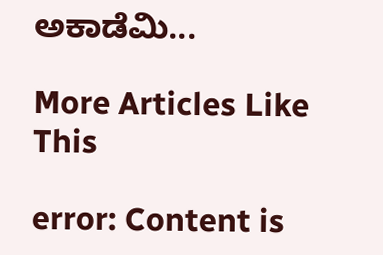ಅಕಾಡೆಮಿ...

More Articles Like This

error: Content is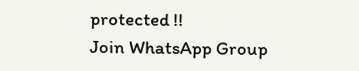protected !!
Join WhatsApp Group